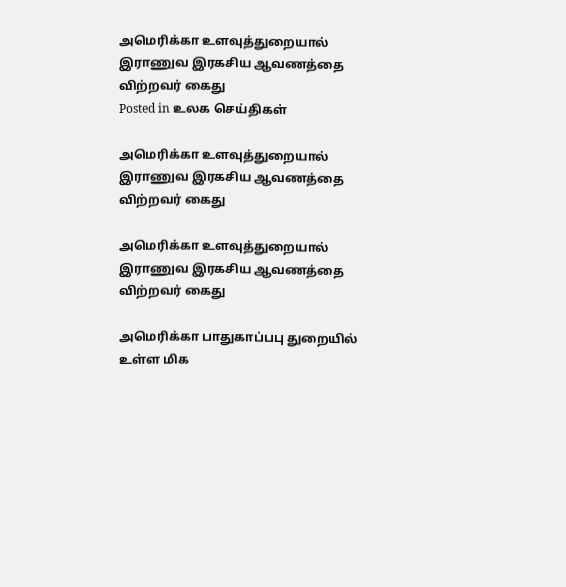அமெரிக்கா உளவுத்துறையால் இராணுவ இரகசிய ஆவணத்தை விற்றவர் கைது
Posted in உலக செய்திகள்

அமெரிக்கா உளவுத்துறையால் இராணுவ இரகசிய ஆவணத்தை விற்றவர் கைது

அமெரிக்கா உளவுத்துறையால் இராணுவ இரகசிய ஆவணத்தை விற்றவர் கைது

அமெரிக்கா பாதுகாப்பபு துறையில் உள்ள மிக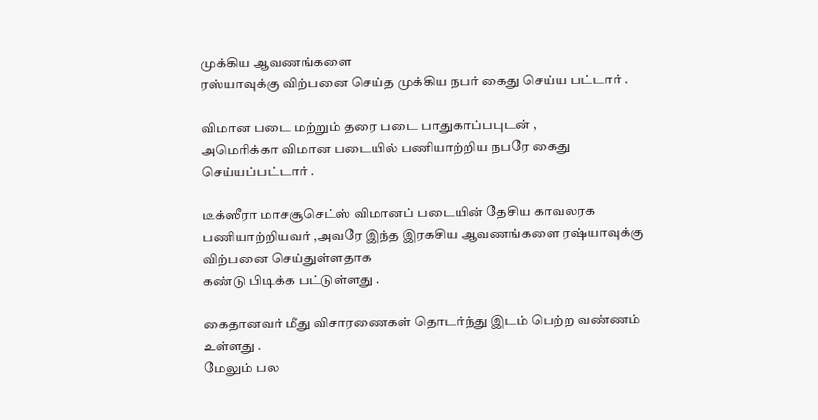முக்கிய ஆவணங்களை
ரஸ்யாவுக்கு விற்பனை செய்த முக்கிய நபர் கைது செய்ய பட்டார் .

விமான படை மற்றும் தரை படை பாதுகாப்பபுடன் ,
அமெரிக்கா விமான படையில் பணியாற்றிய நபரே கைது செய்யப்பட்டார் .

டீக்ஸீரா மாசசூசெட்ஸ் விமானப் படையின் தேசிய காவலரக பணியாற்றியவர் ,அவரே இந்த இரகசிய ஆவணங்களை ரஷ்யாவுக்கு விற்பனை செய்துள்ளதாக
கண்டு பிடிக்க பட்டுள்ளது .

கைதானவர் மீது விசாரணைகள் தொடர்ந்து இடம் பெற்ற வண்ணம் உள்ளது .
மேலும் பல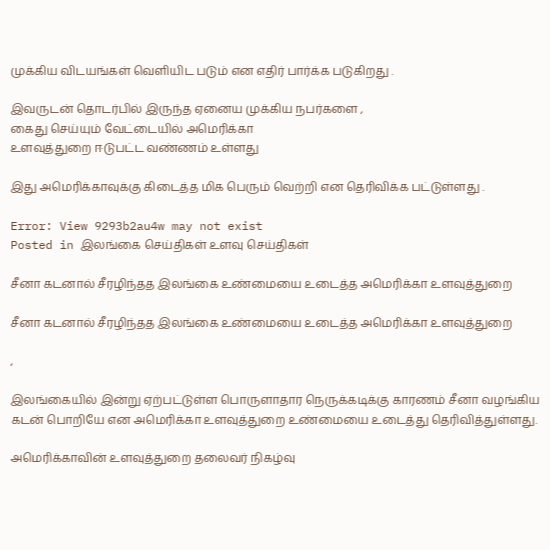முக்கிய விடயங்கள் வெளியிட படும் என எதிர் பார்க்க படுகிறது .

இவருடன் தொடர்பில் இருந்த ஏனைய முக்கிய நபர்களை ,
கைது செய்யும் வேட்டையில் அமெரிக்கா
உளவுத்துறை ஈடுபட்ட வண்ணம் உள்ளது

இது அமெரிக்காவுக்கு கிடைத்த மிக பெரும் வெற்றி என தெரிவிக்க பட்டுள்ளது .

Error: View 9293b2au4w may not exist
Posted in இலங்கை செய்திகள் உளவு செய்திகள்

சீனா கடனால் சீரழிந்தத இலங்கை உண்மையை உடைத்த அமெரிக்கா உளவுத்துறை

சீனா கடனால் சீரழிந்தத இலங்கை உண்மையை உடைத்த அமெரிக்கா உளவுத்துறை

,

இலங்கையில் இன்று ஏற்பட்டுள்ள பொருளாதார நெருக்கடிக்கு காரணம் சீனா வழங்கிய கடன் பொறியே என அமெரிக்கா உளவுத்துறை உண்மையை உடைத்து தெரிவித்துள்ளது.

அமெரிக்காவின் உளவுத்துறை தலைவர் நிகழ்வு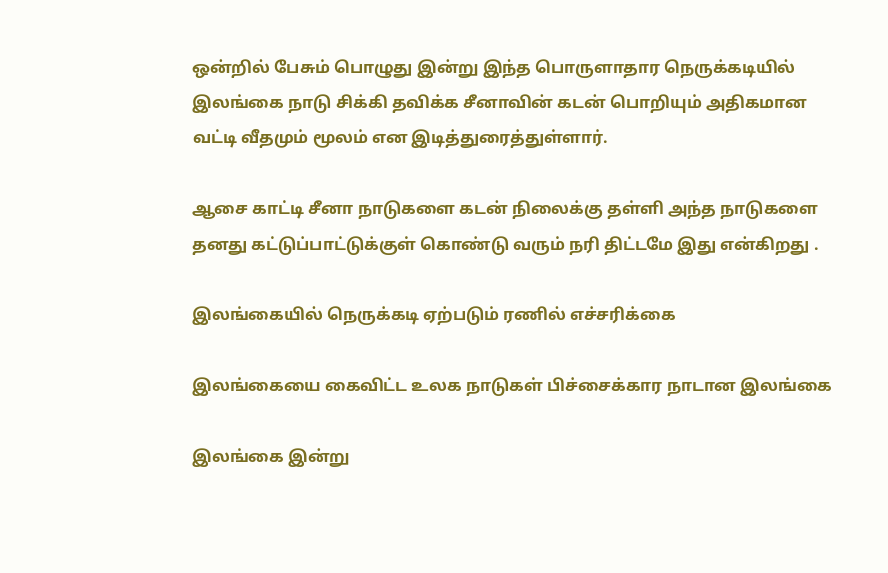ஒன்றில் பேசும் பொழுது இன்று இந்த பொருளாதார நெருக்கடியில் இலங்கை நாடு சிக்கி தவிக்க சீனாவின் கடன் பொறியும் அதிகமான வட்டி வீதமும் மூலம் என இடித்துரைத்துள்ளார்.

ஆசை காட்டி சீனா நாடுகளை கடன் நிலைக்கு தள்ளி அந்த நாடுகளை தனது கட்டுப்பாட்டுக்குள் கொண்டு வரும் நரி திட்டமே இது என்கிறது .

இலங்கையில் நெருக்கடி ஏற்படும் ரணில் எச்சரிக்கை

இலங்கையை கைவிட்ட உலக நாடுகள் பிச்சைக்கார நாடான இலங்கை

இலங்கை இன்று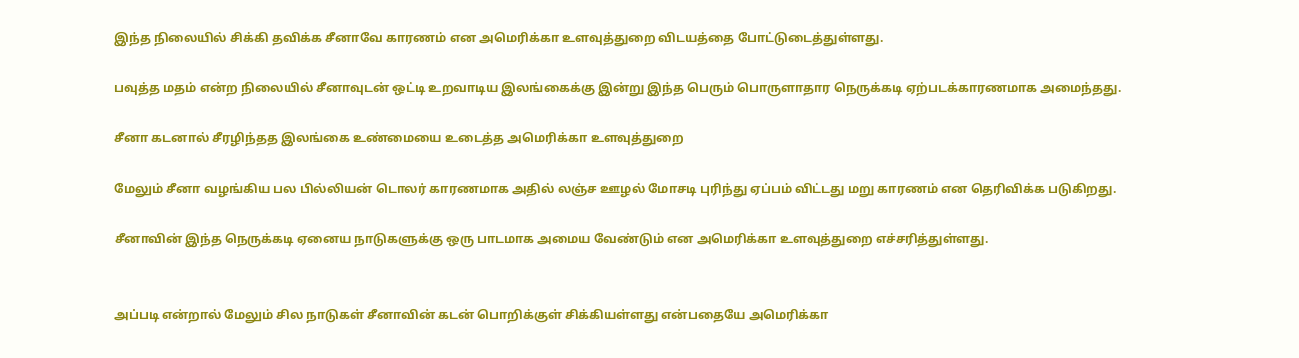இந்த நிலையில் சிக்கி தவிக்க சீனாவே காரணம் என அமெரிக்கா உளவுத்துறை விடயத்தை போட்டுடைத்துள்ளது.

பவுத்த மதம் என்ற நிலையில் சீனாவுடன் ஒட்டி உறவாடிய இலங்கைக்கு இன்று இந்த பெரும் பொருளாதார நெருக்கடி ஏற்படக்காரணமாக அமைந்தது.

சீனா கடனால் சீரழிந்தத இலங்கை உண்மையை உடைத்த அமெரிக்கா உளவுத்துறை

மேலும் சீனா வழங்கிய பல பில்லியன் டொலர் காரணமாக அதில் லஞ்ச ஊழல் மோசடி புரிந்து ஏப்பம் விட்டது மறு காரணம் என தெரிவிக்க படுகிறது.

சீனாவின் இந்த நெருக்கடி ஏனைய நாடுகளுக்கு ஒரு பாடமாக அமைய வேண்டும் என அமெரிக்கா உளவுத்துறை எச்சரித்துள்ளது.


அப்படி என்றால் மேலும் சில நாடுகள் சீனாவின் கடன் பொறிக்குள் சிக்கியள்ளது என்பதையே அமெரிக்கா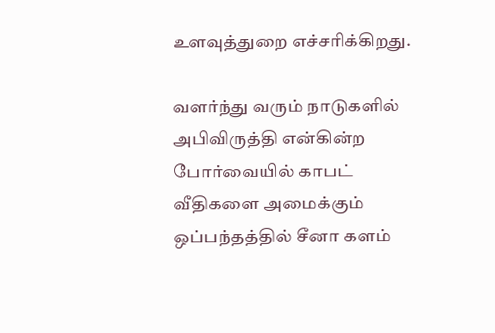உளவுத்துறை எச்சரிக்கிறது.

வளர்ந்து வரும் நாடுகளில் அபிவிருத்தி என்கின்ற போர்வையில் காபட் வீதிகளை அமைக்கும் ஒப்பந்தத்தில் சீனா களம்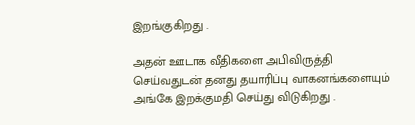இறங்குகிறது .

அதன் ஊடாக வீதிகளை அபிவிருத்தி செய்வதுடன் தனது தயாரிப்பு வாகனங்களையும் அங்கே இறக்குமதி செய்து விடுகிறது .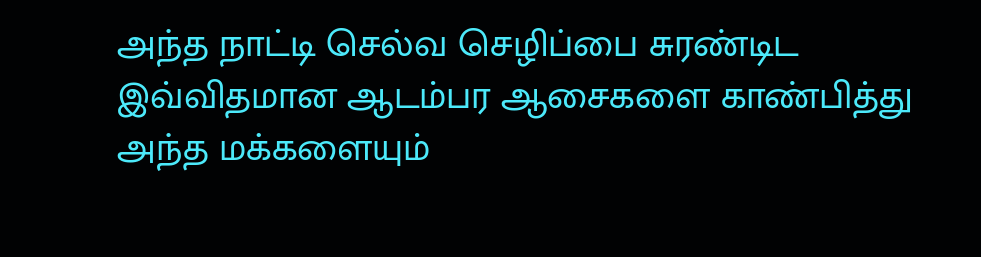அந்த நாட்டி செல்வ செழிப்பை சுரண்டிட இவ்விதமான ஆடம்பர ஆசைகளை காண்பித்து அந்த மக்களையும்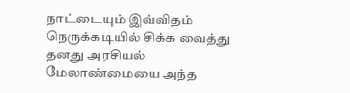நாட்டையும் இவ்விதம் நெருக்கடியில் சிக்க வைத்து தனது அரசியல் மேலாண்மையை அந்த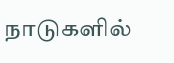நாடுகளில்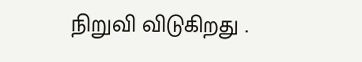நிறுவி விடுகிறது .